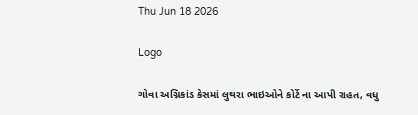Thu Jun 18 2026

Logo

ગોવા અગ્નિકાંડ કેસમાં લુથરા ભાઇઓને કોર્ટે ના આપી રાહત, વધુ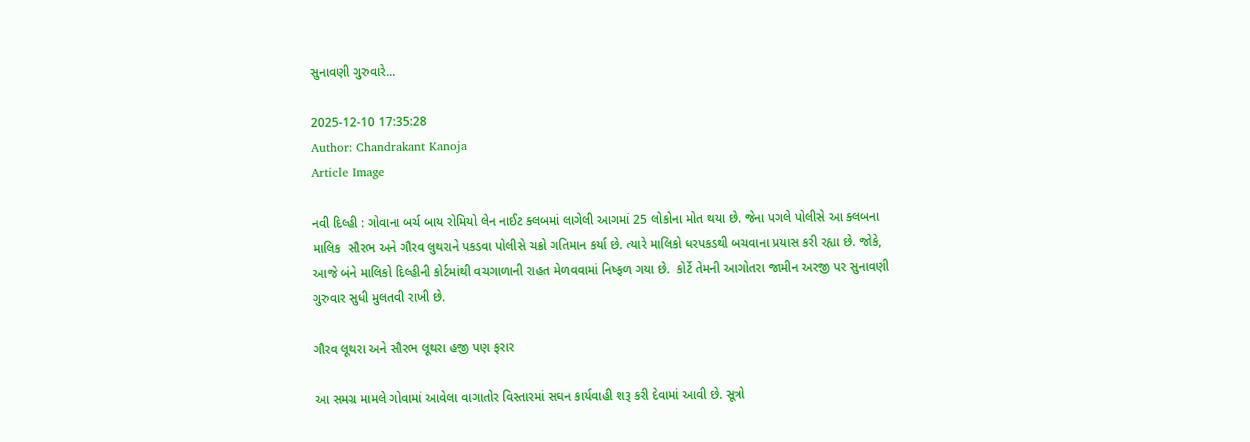સુનાવણી ગુરુવારે...

2025-12-10 17:35:28
Author: Chandrakant Kanoja
Article Image

નવી દિલ્હી : ગોવાના બર્ચ બાય રોમિયો લેન નાઈટ ક્લબમાં લાગેલી આગમાં 25 લોકોના મોત થયા છે. જેના પગલે પોલીસે આ ક્લબના માલિક  સૌરભ અને ગૌરવ લુથરાને પકડવા પોલીસે ચક્રો ગતિમાન કર્યા છે. ત્યારે માલિકો ધરપકડથી બચવાના પ્રયાસ કરી રહ્યા છે. જોકે, આજે બંને માલિકો દિલ્હીની કોર્ટમાંથી વચગાળાની રાહત મેળવવામાં નિષ્ફળ ગયા છે.  કોર્ટે તેમની આગોતરા જામીન અરજી પર સુનાવણી ગુરુવાર સુધી મુલતવી રાખી છે.

ગૌરવ લૂથરા અને સૌરભ લૂથરા હજી પણ ફરાર

આ સમગ્ર મામલે ગોવામાં આવેલા વાગાતોર વિસ્તારમાં સઘન કાર્યવાહી શરૂ કરી દેવામાં આવી છે. સૂત્રો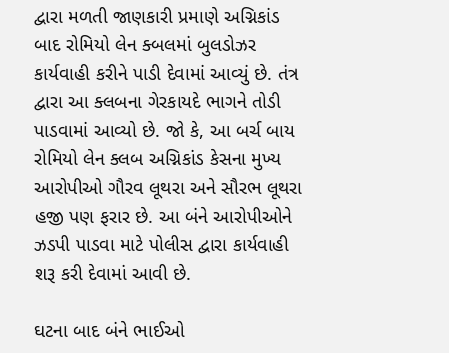દ્વારા મળતી જાણકારી પ્રમાણે અગ્નિકાંડ બાદ રોમિયો લેન ક્બલમાં બુલડોઝર કાર્યવાહી કરીને પાડી દેવામાં આવ્યું છે. તંત્ર દ્વારા આ ક્લબના ગેરકાયદે ભાગને તોડી પાડવામાં આવ્યો છે. જો કે, આ બર્ચ બાય રોમિયો લેન ક્લબ અગ્નિકાંડ કેસના મુખ્ય આરોપીઓ ગૌરવ લૂથરા અને સૌરભ લૂથરા હજી પણ ફરાર છે. આ બંને આરોપીઓને ઝડપી પાડવા માટે પોલીસ દ્વારા કાર્યવાહી શરૂ કરી દેવામાં આવી છે.

ઘટના બાદ બંને ભાઈઓ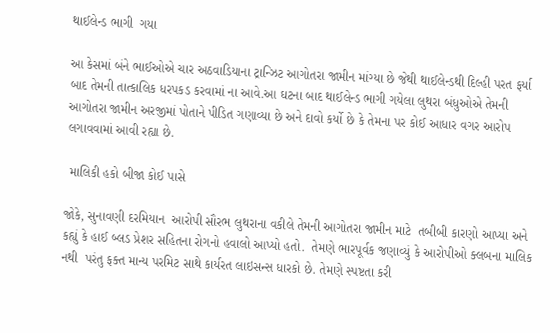થાઈલેન્ડ ભાગી  ગયા

આ કેસમાં બંને ભાઈઓએ ચાર અઠવાડિયાના ટ્રાન્ઝિટ આગોતરા જામીન માંગ્યા છે જેથી થાઈલેન્ડથી દિલ્હી પરત ફર્યા બાદ તેમની તાત્કાલિક ધરપકડ કરવામાં ના આવે.આ ઘટના બાદ થાઈલેન્ડ ભાગી ગયેલા લુથરા બંધુઓએ તેમની આગોતરા જામીન અરજીમાં પોતાને પીડિત ગણાવ્યા છે અને દાવો કર્યો છે કે તેમના પર કોઈ આધાર વગર આરોપ લગાવવામાં આવી રહ્યા છે.

 માલિકી હકો બીજા કોઈ પાસે

જોકે, સુનાવણી દરમિયાન  આરોપી સૌરભ લુથરાના વકીલે તેમની આગોતરા જામીન માટે  તબીબી કારણો આપ્યા અને કહ્યું કે હાઈ બ્લડ પ્રેશર સહિતના રોગનો હવાલો આપ્યો હતો.  તેમણે ભારપૂર્વક જણાવ્યું કે આરોપીઓ ક્લબના માલિક નથી  પરંતુ ફક્ત માન્ય પરમિટ સાથે કાર્યરત લાઇસન્સ ધારકો છે. તેમણે સ્પષ્ટતા કરી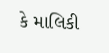કે માલિકી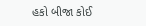હકો બીજા કોઈ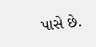પાસે છે.